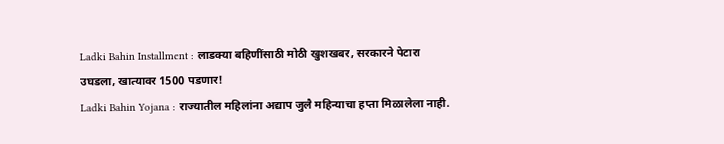Ladki Bahin Installment : लाडक्या बहिणींसाठी मोठी खुशखबर, सरकारने पेटारा उघडला, खात्यावर 1500 पडणार!
Ladki Bahin Yojana : राज्यातील महिलांना अद्याप जुलै महिन्याचा हप्ता मिळालेला नाही.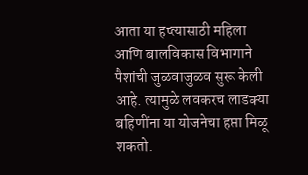आता या हप्त्यासाठी महिला आणि बालविकास विभागाने पैशांची जुळवाजुळव सुरू केली आहे. त्यामुळे लवकरच लाडक्या बहिणींना या योजनेचा हप्ता मिळू शकतो.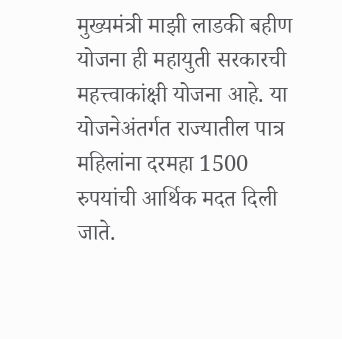मुख्यमंत्री माझी लाडकी बहीण योजना ही महायुती सरकारची महत्त्वाकांक्षी योजना आहे. या योजनेअंतर्गत राज्यातील पात्र महिलांना दरमहा 1500 रुपयांची आर्थिक मदत दिली जाते.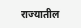राज्यातील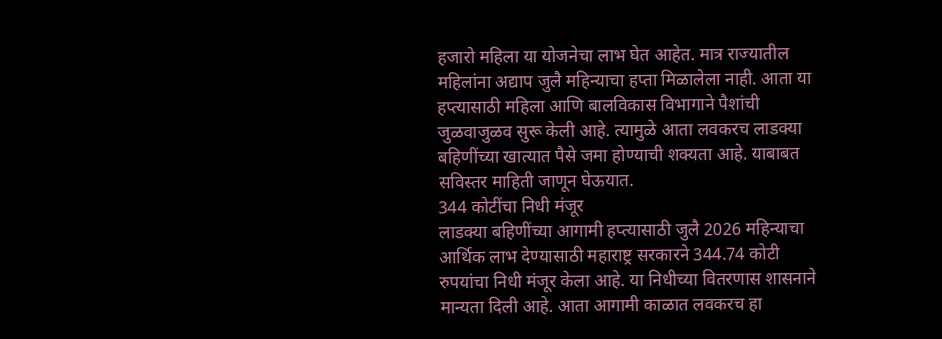हजारो महिला या योजनेचा लाभ घेत आहेत. मात्र राज्यातील महिलांना अद्याप जुलै महिन्याचा हप्ता मिळालेला नाही. आता या हप्त्यासाठी महिला आणि बालविकास विभागाने पैशांची जुळवाजुळव सुरू केली आहे. त्यामुळे आता लवकरच लाडक्या बहिणींच्या खात्यात पैसे जमा होण्याची शक्यता आहे. याबाबत सविस्तर माहिती जाणून घेऊयात.
344 कोटींचा निधी मंजूर
लाडक्या बहिणींच्या आगामी हप्त्यासाठी जुलै 2026 महिन्याचा आर्थिक लाभ देण्यासाठी महाराष्ट्र सरकारने 344.74 कोटी रुपयांचा निधी मंजूर केला आहे. या निधीच्या वितरणास शासनाने मान्यता दिली आहे. आता आगामी काळात लवकरच हा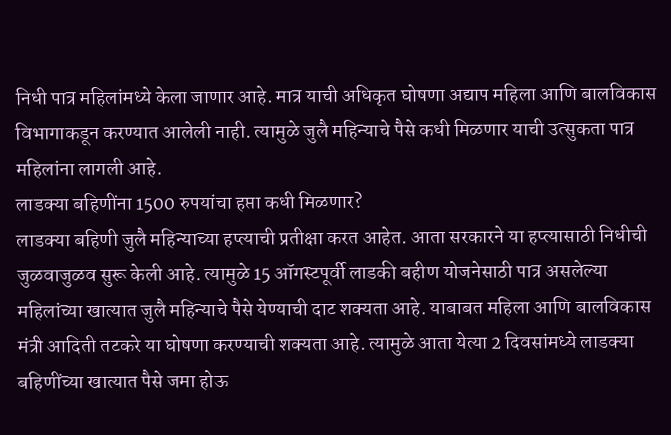निधी पात्र महिलांमध्ये केला जाणार आहे. मात्र याची अधिकृत घोषणा अद्याप महिला आणि बालविकास विभागाकडून करण्यात आलेली नाही. त्यामुळे जुलै महिन्याचे पैसे कधी मिळणार याची उत्सुकता पात्र महिलांना लागली आहे.
लाडक्या बहिणींना 1500 रुपयांचा हप्ता कधी मिळणार?
लाडक्या बहिणी जुलै महिन्याच्या हप्त्याची प्रतीक्षा करत आहेत. आता सरकारने या हप्त्यासाठी निधीची जुळवाजुळव सुरू केली आहे. त्यामुळे 15 ऑगस्टपूर्वी लाडकी बहीण योजनेसाठी पात्र असलेल्या महिलांच्या खात्यात जुलै महिन्याचे पैसे येण्याची दाट शक्यता आहे. याबाबत महिला आणि बालविकास मंत्री आदिती तटकरे या घोषणा करण्याची शक्यता आहे. त्यामुळे आता येत्या 2 दिवसांमध्ये लाडक्या बहिणींच्या खात्यात पैसे जमा होऊ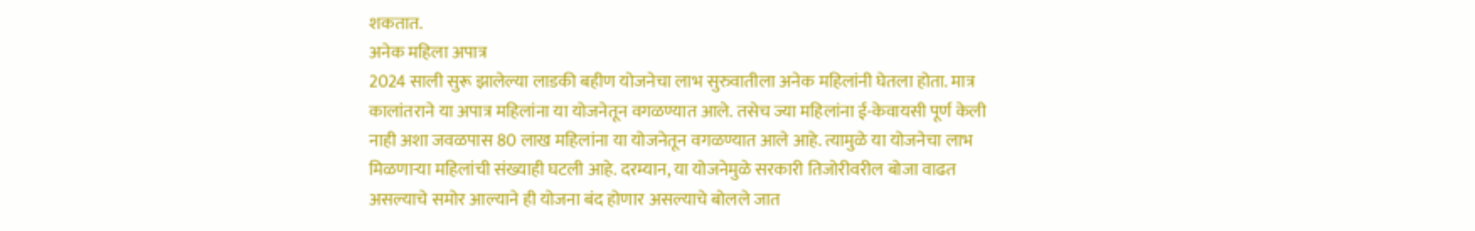शकतात.
अनेक महिला अपात्र
2024 साली सुरू झालेल्या लाडकी बहीण योजनेचा लाभ सुरुवातीला अनेक महिलांनी घेतला होता. मात्र कालांतराने या अपात्र महिलांना या योजनेतून वगळण्यात आले. तसेच ज्या महिलांना ई-केवायसी पूर्ण केली नाही अशा जवळपास 80 लाख महिलांना या योजनेतून वगळण्यात आले आहे. त्यामुळे या योजनेचा लाभ मिळणाऱ्या महिलांची संख्याही घटली आहे. दरम्यान, या योजनेमुळे सरकारी तिजोरीवरील बोजा वाढत असल्याचे समोर आल्याने ही योजना बंद होणार असल्याचे बोलले जात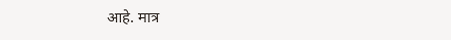आहे. मात्र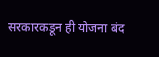सरकारकडून ही योजना बंद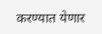करण्यात येणार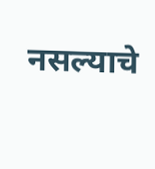नसल्याचे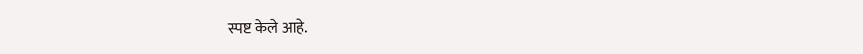स्पष्ट केले आहे.